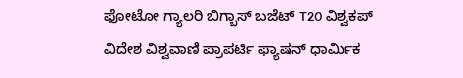ಫೋಟೋ ಗ್ಯಾಲರಿ ಬಿಗ್ಬಾಸ್ ಬಜೆಟ್ T20 ವಿಶ್ವಕಪ್ ವಿದೇಶ ವಿಶ್ವವಾಣಿ ಪ್ರಾಪರ್ಟಿ ಫ್ಯಾಷನ್ ಧಾರ್ಮಿಕ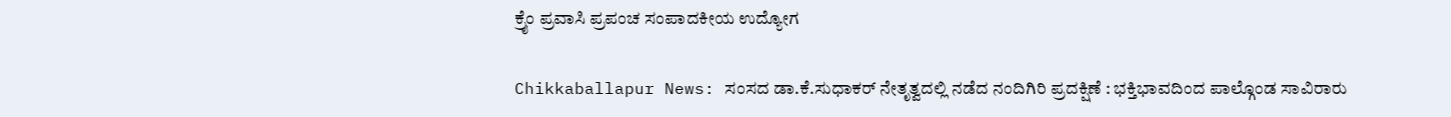ಕ್ರೈಂ ಪ್ರವಾಸಿ ಪ್ರಪಂಚ ಸಂಪಾದಕೀಯ ಉದ್ಯೋಗ

Chikkaballapur News: ಸಂಸದ ಡಾ.ಕೆ.ಸುಧಾಕರ್ ನೇತೃತ್ವದಲ್ಲಿ ನಡೆದ ನಂದಿಗಿರಿ ಪ್ರದಕ್ಷಿಣೆ : ಭಕ್ತಿಭಾವದಿಂದ ಪಾಲ್ಗೊಂಡ ಸಾವಿರಾರು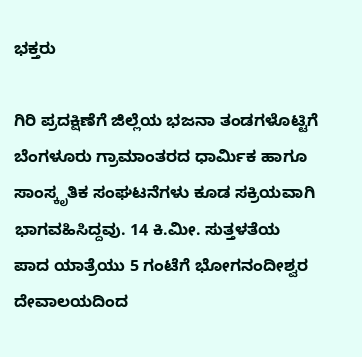ಭಕ್ತರು

ಗಿರಿ ಪ್ರದಕ್ಷಿಣೆಗೆ ಜಿಲ್ಲೆಯ ಭಜನಾ ತಂಡಗಳೊಟ್ಟಿಗೆ ಬೆಂಗಳೂರು ಗ್ರಾಮಾಂತರದ ಧಾರ್ಮಿಕ ಹಾಗೂ ಸಾಂಸ್ಕೃತಿಕ ಸಂಘಟನೆಗಳು ಕೂಡ ಸಕ್ರಿಯವಾಗಿ ಭಾಗವಹಿಸಿದ್ದವು. 14 ಕಿ.ಮೀ. ಸುತ್ತಳತೆಯ ಪಾದ ಯಾತ್ರೆಯು 5 ಗಂಟೆಗೆ ಭೋಗನಂದೀಶ್ವರ ದೇವಾಲಯದಿಂದ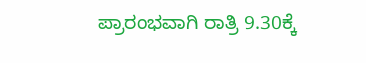ಪ್ರಾರಂಭವಾಗಿ ರಾತ್ರಿ 9.30ಕ್ಕೆ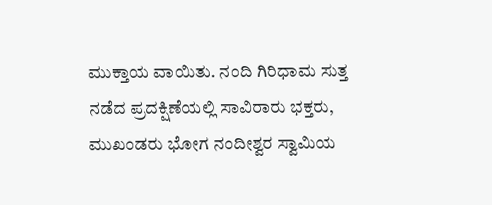ಮುಕ್ತಾಯ ವಾಯಿತು. ನಂದಿ ಗಿರಿಧಾಮ ಸುತ್ತ ನಡೆದ ಪ್ರದಕ್ಷಿಣೆಯಲ್ಲಿ ಸಾವಿರಾರು ಭಕ್ತರು, ಮುಖಂಡರು ಭೋಗ ನಂದೀಶ್ವರ ಸ್ವಾಮಿಯ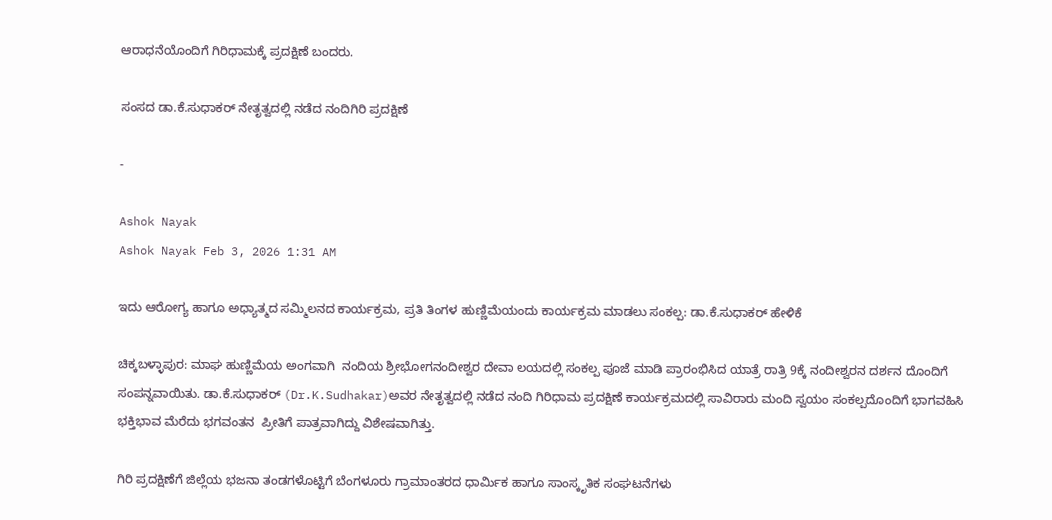ಆರಾಧನೆಯೊಂದಿಗೆ ಗಿರಿಧಾಮಕ್ಕೆ ಪ್ರದಕ್ಷಿಣೆ ಬಂದರು.

ಸಂಸದ ಡಾ.ಕೆ.ಸುಧಾಕರ್ ನೇತೃತ್ವದಲ್ಲಿ ನಡೆದ ನಂದಿಗಿರಿ ಪ್ರದಕ್ಷಿಣೆ

-

Ashok Nayak
Ashok Nayak Feb 3, 2026 1:31 AM

ಇದು ಆರೋಗ್ಯ ಹಾಗೂ ಅಧ್ಯಾತ್ಮದ ಸಮ್ಮಿಲನದ ಕಾರ್ಯಕ್ರಮ, ಪ್ರತಿ ತಿಂಗಳ ಹುಣ್ಣಿಮೆಯಂದು ಕಾರ್ಯಕ್ರಮ ಮಾಡಲು ಸಂಕಲ್ಪ: ಡಾ.ಕೆ.ಸುಧಾಕರ್ ಹೇಳಿಕೆ

ಚಿಕ್ಕಬಳ್ಳಾಪುರ: ಮಾಘ ಹುಣ್ಣಿಮೆಯ ಅಂಗವಾಗಿ  ನಂದಿಯ ಶ್ರೀಭೋಗನಂದೀಶ್ವರ ದೇವಾ ಲಯದಲ್ಲಿ ಸಂಕಲ್ಪ ಪೂಜೆ ಮಾಡಿ ಪ್ರಾರಂಭಿಸಿದ ಯಾತ್ರೆ ರಾತ್ರಿ 9ಕ್ಕೆ ನಂದೀಶ್ವರನ ದರ್ಶನ ದೊಂದಿಗೆ ಸಂಪನ್ನವಾಯಿತು. ಡಾ.ಕೆ.ಸುಧಾಕರ್ (Dr.K.Sudhakar)ಅವರ ನೇತೃತ್ವದಲ್ಲಿ ನಡೆದ ನಂದಿ ಗಿರಿಧಾಮ ಪ್ರದಕ್ಷಿಣೆ ಕಾರ್ಯಕ್ರಮದಲ್ಲಿ ಸಾವಿರಾರು ಮಂದಿ ಸ್ವಯಂ ಸಂಕಲ್ಪದೊಂದಿಗೆ ಭಾಗವಹಿಸಿ ಭಕ್ತಿಭಾವ ಮೆರೆದು ಭಗವಂತನ  ಪ್ರೀತಿಗೆ ಪಾತ್ರವಾಗಿದ್ದು ವಿಶೇಷವಾಗಿತ್ತು.

ಗಿರಿ ಪ್ರದಕ್ಷಿಣೆಗೆ ಜಿಲ್ಲೆಯ ಭಜನಾ ತಂಡಗಳೊಟ್ಟಿಗೆ ಬೆಂಗಳೂರು ಗ್ರಾಮಾಂತರದ ಧಾರ್ಮಿಕ ಹಾಗೂ ಸಾಂಸ್ಕೃತಿಕ ಸಂಘಟನೆಗಳು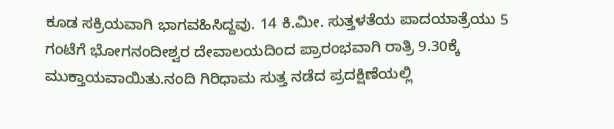ಕೂಡ ಸಕ್ರಿಯವಾಗಿ ಭಾಗವಹಿಸಿದ್ದವು. 14 ಕಿ.ಮೀ. ಸುತ್ತಳತೆಯ ಪಾದಯಾತ್ರೆಯು 5 ಗಂಟೆಗೆ ಭೋಗನಂದೀಶ್ವರ ದೇವಾಲಯದಿಂದ ಪ್ರಾರಂಭವಾಗಿ ರಾತ್ರಿ 9.30ಕ್ಕೆ ಮುಕ್ತಾಯವಾಯಿತು.ನಂದಿ ಗಿರಿಧಾಮ ಸುತ್ತ ನಡೆದ ಪ್ರದಕ್ಷಿಣೆಯಲ್ಲಿ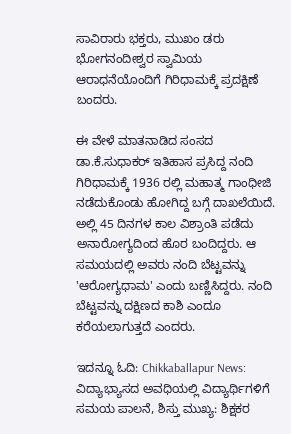ಸಾವಿರಾರು ಭಕ್ತರು, ಮುಖಂ ಡರು ಭೋಗನಂದೀಶ್ವರ ಸ್ವಾಮಿಯ ಆರಾಧನೆಯೊಂದಿಗೆ ಗಿರಿಧಾಮಕ್ಕೆ ಪ್ರದಕ್ಷಿಣೆ ಬಂದರು.

ಈ ವೇಳೆ ಮಾತನಾಡಿದ ಸಂಸದ ಡಾ.ಕೆ.ಸುಧಾಕರ್ ಇತಿಹಾಸ ಪ್ರಸಿದ್ದ ನಂದಿ ಗಿರಿಧಾಮಕ್ಕೆ 1936 ರಲ್ಲಿ ಮಹಾತ್ಮ ಗಾಂಧೀಜಿ ನಡೆದುಕೊಂಡು ಹೋಗಿದ್ದ ಬಗ್ಗೆ ದಾಖಲೆಯಿದೆ. ಅಲ್ಲಿ 45 ದಿನಗಳ ಕಾಲ ವಿಶ್ರಾಂತಿ ಪಡೆದು ಅನಾರೋಗ್ಯದಿಂದ ಹೊರ ಬಂದಿದ್ದರು. ಆ ಸಮಯದಲ್ಲಿ ಅವರು ನಂದಿ ಬೆಟ್ಟವನ್ನು 'ಆರೋಗ್ಯಧಾಮ' ಎಂದು ಬಣ್ಣಿಸಿದ್ದರು. ನಂದಿ ಬೆಟ್ಟವನ್ನು ದಕ್ಷಿಣದ ಕಾಶಿ ಎಂದೂ ಕರೆಯಲಾಗುತ್ತದೆ ಎಂದರು.

ಇದನ್ನೂ ಓದಿ: Chikkaballapur News: ವಿದ್ಯಾಭ್ಯಾಸದ ಅವಧಿಯಲ್ಲಿ ವಿದ್ಯಾರ್ಥಿಗಳಿಗೆ ಸಮಯ ಪಾಲನೆ, ಶಿಸ್ತು ಮುಖ್ಯ: ಶಿಕ್ಷಕರ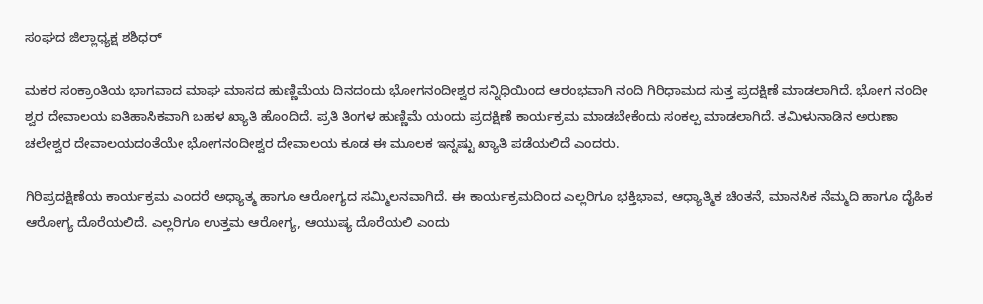ಸಂಘದ ಜಿಲ್ಲಾಧ್ಯಕ್ಷ ಶಶಿಧರ್

ಮಕರ ಸಂಕ್ರಾಂತಿಯ ಭಾಗವಾದ ಮಾಘ ಮಾಸದ ಹುಣ್ಣಿಮೆಯ ದಿನದಂದು ಭೋಗನಂದೀಶ್ವರ ಸನ್ನಿಧಿಯಿಂದ ಆರಂಭವಾಗಿ ನಂದಿ ಗಿರಿಧಾಮದ ಸುತ್ತ ಪ್ರದಕ್ಷಿಣೆ ಮಾಡಲಾಗಿದೆ. ಭೋಗ ನಂದೀ ಶ್ವರ ದೇವಾಲಯ ಐತಿಹಾಸಿಕವಾಗಿ ಬಹಳ ಖ್ಯಾತಿ ಹೊಂದಿದೆ. ಪ್ರತಿ ತಿಂಗಳ ಹುಣ್ಣಿಮೆ ಯಂದು ಪ್ರದಕ್ಷಿಣೆ ಕಾರ್ಯಕ್ರಮ ಮಾಡಬೇಕೆಂದು ಸಂಕಲ್ಪ ಮಾಡಲಾಗಿದೆ. ತಮಿಳುನಾಡಿನ ಅರುಣಾ ಚಲೇಶ್ವರ ದೇವಾಲಯದಂತೆಯೇ ಭೋಗನಂದೀಶ್ವರ ದೇವಾಲಯ ಕೂಡ ಈ ಮೂಲಕ ಇನ್ನಷ್ಟು ಖ್ಯಾತಿ ಪಡೆಯಲಿದೆ ಎಂದರು.

ಗಿರಿಪ್ರದಕ್ಷಿಣೆಯ ಕಾರ್ಯಕ್ರಮ ಎಂದರೆ ಅಧ್ಯಾತ್ಮ ಹಾಗೂ ಆರೋಗ್ಯದ ಸಮ್ಮಿಲನವಾಗಿದೆ. ಈ ಕಾರ್ಯಕ್ರಮದಿಂದ ಎಲ್ಲರಿಗೂ ಭಕ್ತಿಭಾವ, ಆಧ್ಯಾತ್ಮಿಕ ಚಿಂತನೆ, ಮಾನಸಿಕ ನೆಮ್ಮದಿ ಹಾಗೂ ದೈಹಿಕ ಆರೋಗ್ಯ ದೊರೆಯಲಿದೆ. ಎಲ್ಲರಿಗೂ ಉತ್ತಮ ಆರೋಗ್ಯ, ಆಯುಷ್ಯ ದೊರೆಯಲಿ ಎಂದು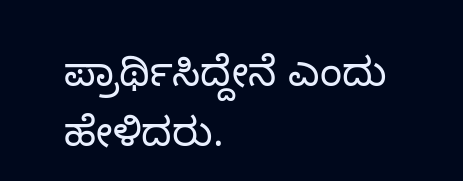ಪ್ರಾರ್ಥಿಸಿದ್ದೇನೆ ಎಂದು ಹೇಳಿದರು.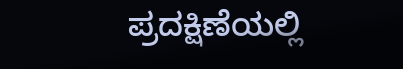ಪ್ರದಕ್ಷಿಣೆಯಲ್ಲಿ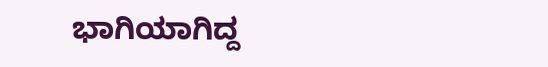ಭಾಗಿಯಾಗಿದ್ದ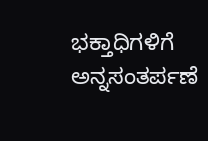ಭಕ್ತಾಧಿಗಳಿಗೆ ಅನ್ನಸಂತರ್ಪಣೆ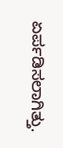ಏರ್ಪಡಿಸಲಾಗಿತ್ತು.